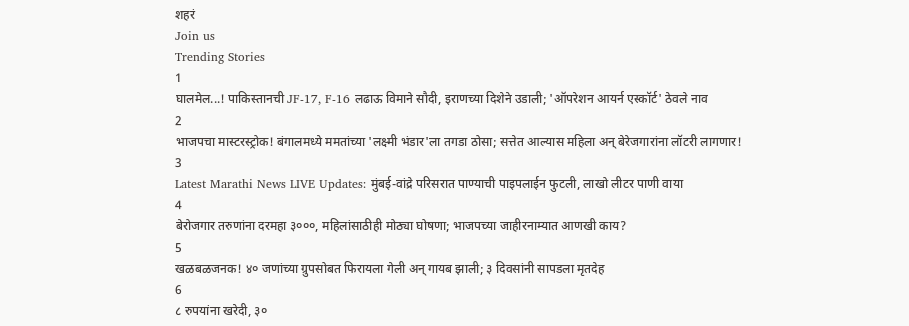शहरं
Join us
Trending Stories
1
घालमेल...! पाकिस्तानची JF-17, F-16 लढाऊ विमाने सौदी, इराणच्या दिशेने उडाली; 'ऑपरेशन आयर्न एस्कॉर्ट' ठेवले नाव
2
भाजपचा मास्टरस्ट्रोक! बंगालमध्ये ममतांच्या 'लक्ष्मी भंडार'ला तगडा ठोसा; सत्तेत आल्यास महिला अन् बेरेजगारांना लॉटरी लागणार!
3
Latest Marathi News LIVE Updates: मुंबई-वांद्रे परिसरात पाण्याची पाइपलाईन फुटली, लाखो लीटर पाणी वाया
4
बेरोजगार तरुणांना दरमहा ३०००, महिलांसाठीही मोठ्या घोषणा; भाजपच्या जाहीरनाम्यात आणखी काय?
5
खळबळजनक! ४० जणांच्या ग्रुपसोबत फिरायला गेली अन् गायब झाली; ३ दिवसांनी सापडला मृतदेह
6
८ रुपयांना खरेदी, ३०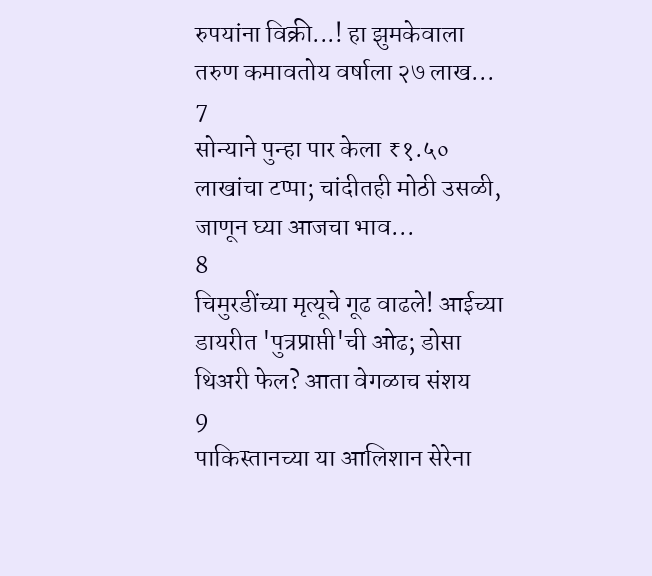रुपयांना विक्री...! हा झुमकेवाला तरुण कमावतोय वर्षाला २७ लाख...
7
सोन्याने पुन्हा पार केला ₹१.५० लाखांचा टप्पा; चांदीतही मोठी उसळी, जाणून घ्या आजचा भाव...
8
चिमुरडींच्या मृत्यूचे गूढ वाढले! आईच्या डायरीत 'पुत्रप्राप्ती'ची ओढ; डोसा थिअरी फेल? आता वेगळाच संशय
9
पाकिस्तानच्या या आलिशान सेरेना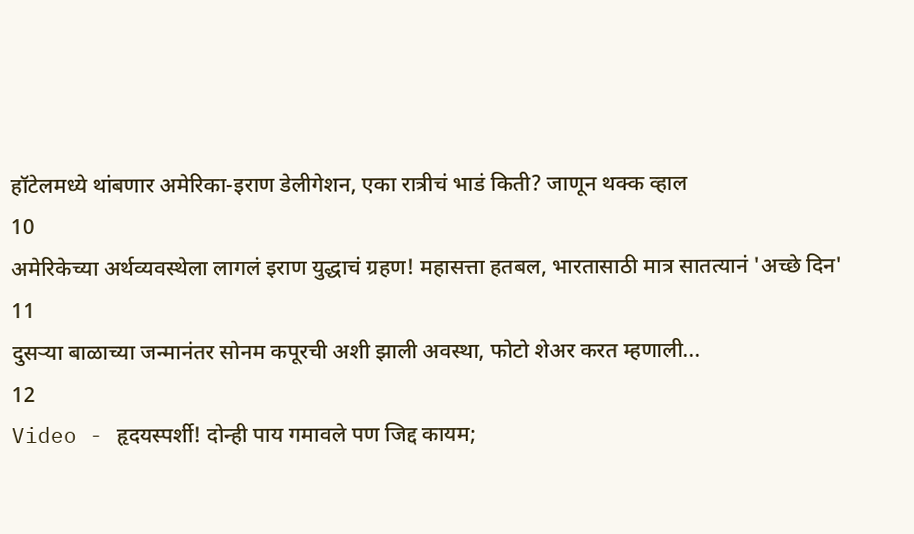हॉटेलमध्ये थांबणार अमेरिका-इराण डेलीगेशन, एका रात्रीचं भाडं किती? जाणून थक्क व्हाल
10
अमेरिकेच्या अर्थव्यवस्थेला लागलं इराण युद्धाचं ग्रहण! महासत्ता हतबल, भारतासाठी मात्र सातत्यानं 'अच्छे दिन'
11
दुसऱ्या बाळाच्या जन्मानंतर सोनम कपूरची अशी झाली अवस्था, फोटो शेअर करत म्हणाली...
12
Video - हृदयस्पर्शी! दोन्ही पाय गमावले पण जिद्द कायम;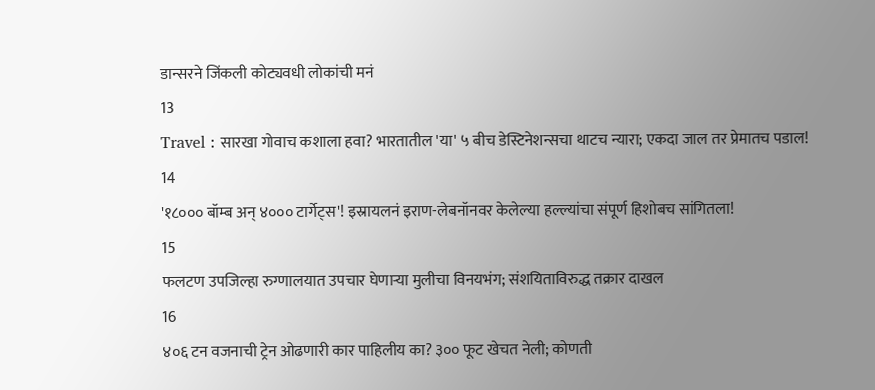डान्सरने जिंकली कोट्यवधी लोकांची मनं
13
Travel : सारखा गोवाच कशाला हवा? भारतातील 'या' ५ बीच डेस्टिनेशन्सचा थाटच न्यारा; एकदा जाल तर प्रेमातच पडाल!
14
'१८००० बॉम्ब अन् ४००० टार्गेट्स'! इस्रायलनं इराण-लेबनॉनवर केलेल्या हल्ल्यांचा संपूर्ण हिशोबच सांगितला!
15
फलटण उपजिल्हा रुग्णालयात उपचार घेणाऱ्या मुलीचा विनयभंग; संशयिताविरुद्ध तक्रार दाखल
16
४०६ टन वजनाची ट्रेन ओढणारी कार पाहिलीय का? ३०० फूट खेचत नेली; कोणती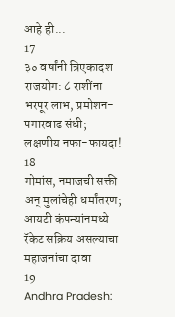आहे ही...
17
३० वर्षांनी त्रिएकादश राजयोग: ८ राशींना भरपूर लाभ, प्रमोशन-पगारवाढ संधी; लक्षणीय नफा-फायदा!
18
गोमांस, नमाजची सक्ती अन् मुलांचेही धर्मांतरण; आयटी कंपन्यांनमध्ये रॅकेट सक्रिय असल्याचा महाजनांचा दावा
19
Andhra Pradesh: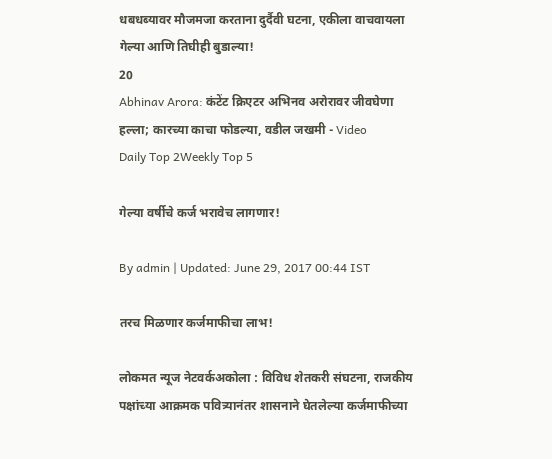धबधब्यावर मौजमजा करताना दुर्दैवी घटना, एकीला वाचवायला गेल्या आणि तिघीही बुडाल्या!
20
Abhinav Arora: कंटेंट क्रिएटर अभिनव अरोरावर जीवघेणा हल्ला; कारच्या काचा फोडल्या, वडील जखमी - Video
Daily Top 2Weekly Top 5

गेल्या वर्षीचे कर्ज भरावेच लागणार!

By admin | Updated: June 29, 2017 00:44 IST

तरच मिळणार कर्जमाफीचा लाभ!

लोकमत न्यूज नेटवर्कअकोला : विविध शेतकरी संघटना, राजकीय पक्षांच्या आक्रमक पवित्र्यानंतर शासनाने घेतलेल्या कर्जमाफीच्या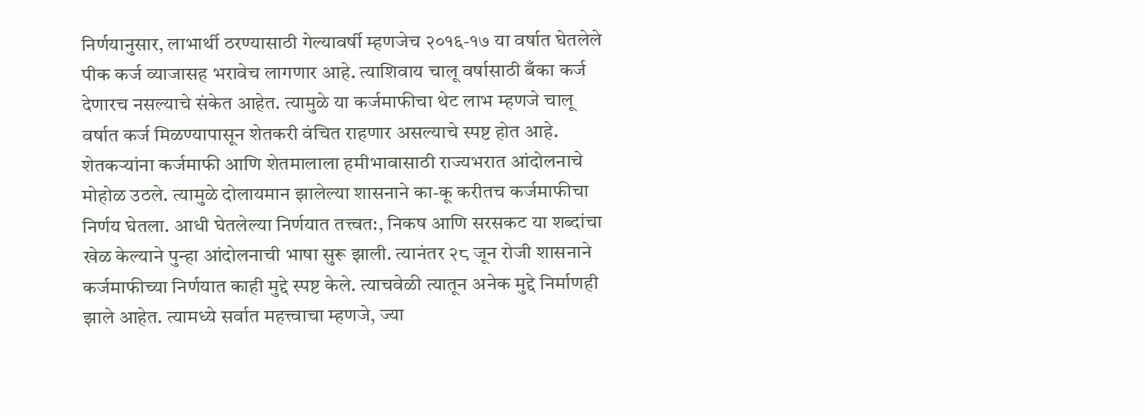निर्णयानुसार, लाभार्थी ठरण्यासाठी गेल्यावर्षी म्हणजेच २०१६-१७ या वर्षात घेतलेले पीक कर्ज व्याजासह भरावेच लागणार आहे. त्याशिवाय चालू वर्षासाठी बँका कर्ज देणारच नसल्याचे संकेत आहेत. त्यामुळे या कर्जमाफीचा थेट लाभ म्हणजे चालू वर्षात कर्ज मिळण्यापासून शेतकरी वंचित राहणार असल्याचे स्पष्ट होत आहे. शेतकऱ्यांना कर्जमाफी आणि शेतमालाला हमीभावासाठी राज्यभरात आंदोलनाचे मोहोळ उठले. त्यामुळे दोलायमान झालेल्या शासनाने का-कू करीतच कर्जमाफीचा निर्णय घेतला. आधी घेतलेल्या निर्णयात तत्त्वत:, निकष आणि सरसकट या शब्दांचा खेळ केल्याने पुन्हा आंदोलनाची भाषा सुरू झाली. त्यानंतर २८ जून रोजी शासनाने कर्जमाफीच्या निर्णयात काही मुद्दे स्पष्ट केले. त्याचवेळी त्यातून अनेक मुद्दे निर्माणही झाले आहेत. त्यामध्ये सर्वात महत्त्वाचा म्हणजे, ज्या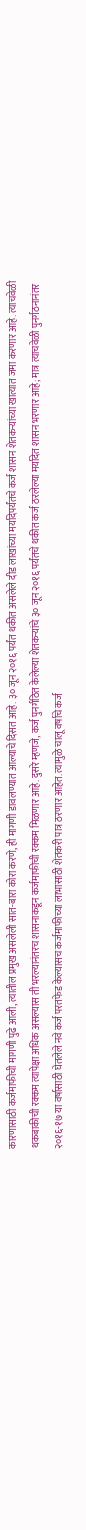कारणासाठी कर्जमाफीची मागणी पुढे आली, त्यातील प्रमुख असलेली सात-बारा कोरा करणे, ही मागणी डावलण्यात आल्याचे दिसत आहे. ३० जून २०१६ पर्यंत थकीत असलेले दीड लाखांच्या मर्यादेपर्यंतचे कर्ज शासन शेतकऱ्यांच्या खात्यात जमा करणार आहे. त्याचवेळी थकबाकीची रक्कम त्यापेक्षा अधिक असल्यास ती भरल्यानंतरच शासनाकडून कर्जमाफीची रक्कम मिळणार आहे. दुसरे म्हणजे, कर्ज पुनर्गठित केलेल्या शेतकऱ्यांचे ३० जून २०१६ पर्यंतचे थकीत कर्ज ठरलेल्या मर्यादेत शासन भरणार आहे; मात्र त्याचवेळी पुनर्गठनानंतर २०१६-१७ या वर्षासाठी घेतलेले नवे कर्ज परतफेड केल्यासच कर्जमाफीच्या लाभासाठी शेतकरी पात्र ठरणार आहेत. त्यामुळे चालू वर्षाचे कर्ज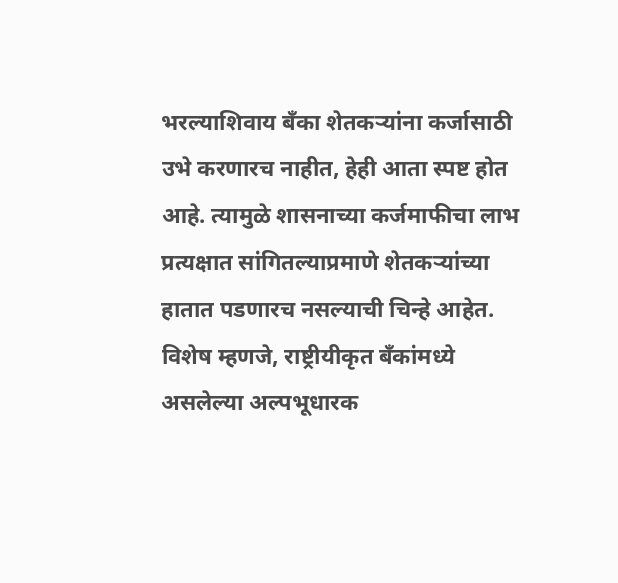भरल्याशिवाय बँका शेतकऱ्यांना कर्जासाठी उभे करणारच नाहीत, हेही आता स्पष्ट होत आहे. त्यामुळे शासनाच्या कर्जमाफीचा लाभ प्रत्यक्षात सांगितल्याप्रमाणे शेतकऱ्यांच्या हातात पडणारच नसल्याची चिन्हे आहेत. विशेष म्हणजे, राष्ट्रीयीकृत बँकांमध्ये असलेल्या अल्पभूधारक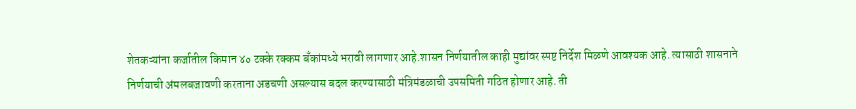शेतकऱ्यांना कर्जातील किमान ४० टक्के रक्कम बँकांमध्ये भरावी लागणार आहे.शासन निर्णयातील काही मुद्यांवर स्पष्ट निर्देश मिळणे आवश्यक आहे. त्यासाठी शासनाने निर्णयाची अंमलबजावणी करताना अडचणी असल्यास बदल करण्यासाठी मंत्रिमंडळाची उपसमिती गठित होणार आहे. ती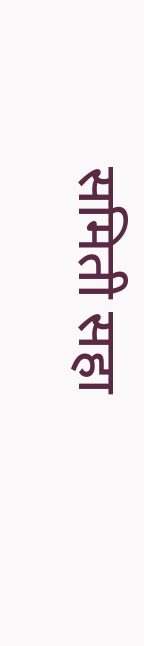समिती सहा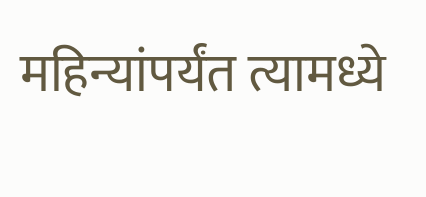महिन्यांपर्यंत त्यामध्ये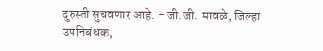दुरुस्ती सुचवणार आहे. - जी.जी. मावळे, जिल्हा उपनिबंधक,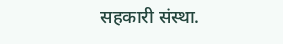सहकारी संस्था.